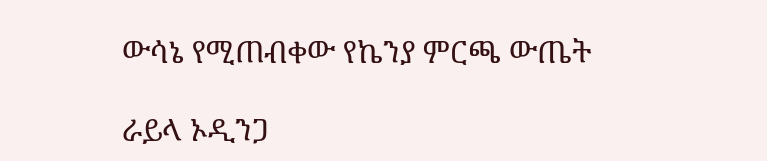ውሳኔ የሚጠብቀው የኬንያ ምርጫ ውጤት

ራይላ ኦዲንጋ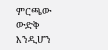ምርጫው ውድቅ እንዲሆን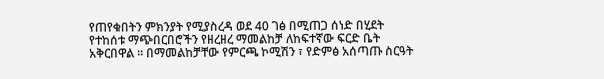የጠየቁበትን ምክንያት የሚያስረዳ ወደ 40 ገፅ በሚጠጋ ሰነድ በሂደት የተከሰቱ ማጭበርበሮችን የዘረዘረ ማመልከቻ ለከፍተኛው ፍርድ ቤት አቅርበዋል ። በማመልከቻቸው የምርጫ ኮሚሽን ፣ የድምፅ አሰጣጡ ስርዓት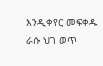እንዲቀየር መፍቀዱ ራሱ ህገ ወጥ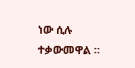ነው ሲሉ ተቃውመዋል ።